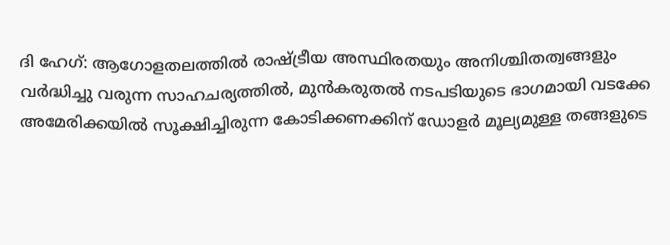ദി ഹേഗ്: ആഗോളതലത്തിൽ രാഷ്ട്രീയ അസ്ഥിരതയും അനിശ്ചിതത്വങ്ങളും വർദ്ധിച്ചു വരുന്ന സാഹചര്യത്തിൽ, മുൻകരുതൽ നടപടിയുടെ ഭാഗമായി വടക്കേ അമേരിക്കയിൽ സൂക്ഷിച്ചിരുന്ന കോടിക്കണക്കിന് ഡോളർ മൂല്യമുള്ള തങ്ങളുടെ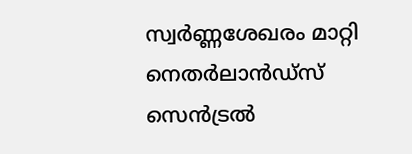സ്വർണ്ണശേഖരം മാറ്റി നെതർലാൻഡ്സ് സെൻട്രൽ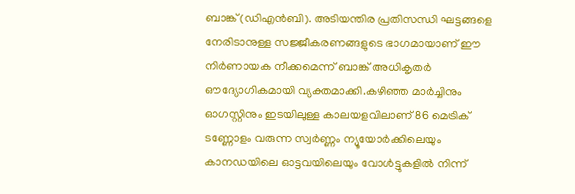ബാങ്ക് (ഡിഎൻബി). അടിയന്തിര പ്രതിസന്ധി ഘട്ടങ്ങളെ നേരിടാനുള്ള സജ്ജീകരണങ്ങളുടെ ഭാഗമായാണ് ഈ നിർണായക നീക്കമെന്ന് ബാങ്ക് അധികൃതർ ഔദ്യോഗികമായി വ്യക്തമാക്കി.കഴിഞ്ഞ മാർച്ചിനും ഓഗസ്റ്റിനും ഇടയിലുള്ള കാലയളവിലാണ് 86 മെട്രിക് ടണ്ണോളം വരുന്ന സ്വർണ്ണം ന്യൂയോർക്കിലെയും കാനഡയിലെ ഓട്ടവയിലെയും വോൾട്ടുകളിൽ നിന്ന്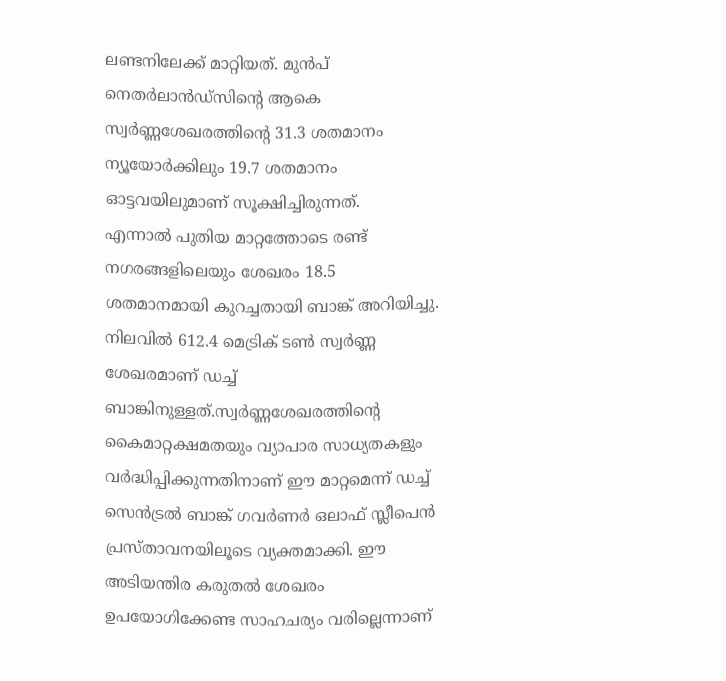ലണ്ടനിലേക്ക് മാറ്റിയത്. മുൻപ് നെതർലാൻഡ്സിന്റെ ആകെ സ്വർണ്ണശേഖരത്തിന്റെ 31.3 ശതമാനം ന്യൂയോർക്കിലും 19.7 ശതമാനം ഓട്ടവയിലുമാണ് സൂക്ഷിച്ചിരുന്നത്.
എന്നാൽ പുതിയ മാറ്റത്തോടെ രണ്ട് നഗരങ്ങളിലെയും ശേഖരം 18.5 ശതമാനമായി കുറച്ചതായി ബാങ്ക് അറിയിച്ചു. നിലവിൽ 612.4 മെട്രിക് ടൺ സ്വർണ്ണ ശേഖരമാണ് ഡച്ച് ബാങ്കിനുള്ളത്.സ്വർണ്ണശേഖരത്തിന്റെ കൈമാറ്റക്ഷമതയും വ്യാപാര സാധ്യതകളും വർദ്ധിപ്പിക്കുന്നതിനാണ് ഈ മാറ്റമെന്ന് ഡച്ച് സെൻട്രൽ ബാങ്ക് ഗവർണർ ഒലാഫ് സ്ലീപെൻ പ്രസ്താവനയിലൂടെ വ്യക്തമാക്കി. ഈ അടിയന്തിര കരുതൽ ശേഖരം ഉപയോഗിക്കേണ്ട സാഹചര്യം വരില്ലെന്നാണ്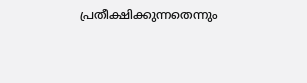പ്രതീക്ഷിക്കുന്നതെന്നും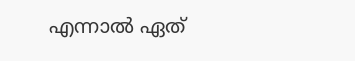എന്നാൽ ഏത്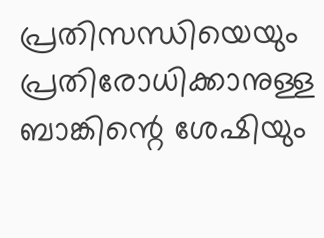പ്രതിസന്ധിയെയും പ്രതിരോധിക്കാനുള്ള ബാങ്കിന്റെ ശേഷിയും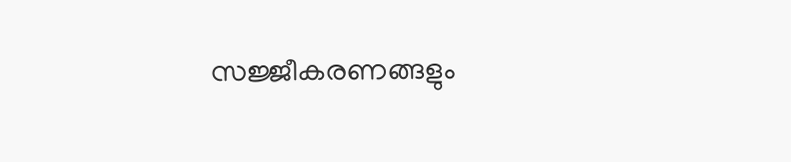സജ്ജീകരണങ്ങളും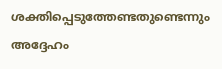ശക്തിപ്പെടുത്തേണ്ടതുണ്ടെന്നും അദ്ദേഹം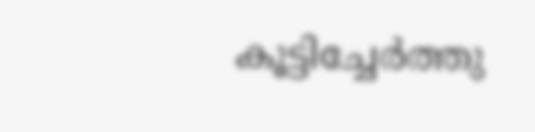കൂട്ടിച്ചേർത്തു